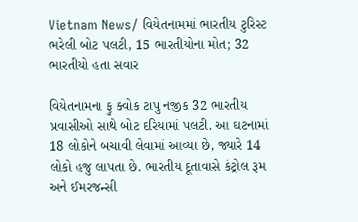Vietnam News/ વિયેતનામમાં ભારતીય ટુરિસ્ટ ભરેલી બોટ પલટી, 15 ભારતીયોના મોત; 32 ભારતીયો હતા સવાર

વિયેતનામના ફુ ક્વોક ટાપુ નજીક 32 ભારતીય પ્રવાસીઓ સાથે બોટ દરિયામાં પલટી. આ ઘટનામાં 18 લોકોને બચાવી લેવામાં આવ્યા છે, જ્યારે 14 લોકો હજુ લાપતા છે. ભારતીય દૂતાવાસે કંટ્રોલ રૂમ અને ઈમરજન્સી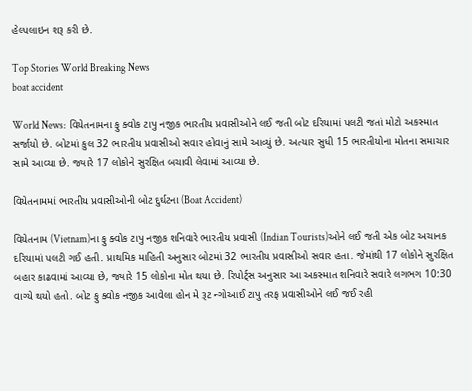હેલ્પલાઇન શરૂ કરી છે.

Top Stories World Breaking News
boat accident

World News:  વિયેતનામના ફુ ક્વોક ટાપુ નજીક ભારતીય પ્રવાસીઓને લઈ જતી બોટ દરિયામાં પલટી જતાં મોટો અકસ્માત સર્જાયો છે. બોટમાં કુલ 32 ભારતીય પ્રવાસીઓ સવાર હોવાનું સામે આવ્યું છે. અત્યાર સુધી 15 ભારતીયોના મોતના સમાચાર સામે આવ્યા છે. જ્યારે 17 લોકોને સુરક્ષિત બચાવી લેવામાં આવ્યા છે.

વિયેતનામમાં ભારતીય પ્રવાસીઓની બોટ દુર્ઘટના (Boat Accident)

વિયેતનામ (Vietnam)ના ફુ ક્વોક ટાપુ નજીક શનિવારે ભારતીય પ્રવાસી (Indian Tourists)ઓને લઈ જતી એક બોટ અચાનક દરિયામાં પલટી ગઈ હતી. પ્રાથમિક માહિતી અનુસાર બોટમાં 32 ભારતીય પ્રવાસીઓ સવાર હતા. જેમાંથી 17 લોકોને સુરક્ષિત બહાર કાઢવામાં આવ્યા છે, જ્યારે 15 લોકોના મોત થયા છે. રિપોર્ટ્સ અનુસાર આ અકસ્માત શનિવારે સવારે લગભગ 10:30 વાગ્યે થયો હતો. બોટ ફુ ક્વોક નજીક આવેલા હોન મે રૂટ ન્ગોઆઈ ટાપુ તરફ પ્રવાસીઓને લઈ જઈ રહી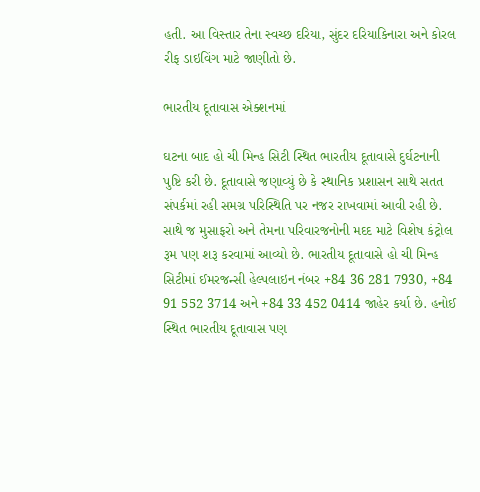હતી. આ વિસ્તાર તેના સ્વચ્છ દરિયા, સુંદર દરિયાકિનારા અને કોરલ રીફ ડાઇવિંગ માટે જાણીતો છે.

ભારતીય દૂતાવાસ એક્શનમાં

ઘટના બાદ હો ચી મિન્હ સિટી સ્થિત ભારતીય દૂતાવાસે દુર્ઘટનાની પુષ્ટિ કરી છે. દૂતાવાસે જણાવ્યું છે કે સ્થાનિક પ્રશાસન સાથે સતત સંપર્કમાં રહી સમગ્ર પરિસ્થિતિ પર નજર રાખવામાં આવી રહી છે. સાથે જ મુસાફરો અને તેમના પરિવારજનોની મદદ માટે વિશેષ કંટ્રોલ રૂમ પણ શરૂ કરવામાં આવ્યો છે. ભારતીય દૂતાવાસે હો ચી મિન્હ સિટીમાં ઈમરજન્સી હેલ્પલાઇન નંબર +84 36 281 7930, +84 91 552 3714 અને +84 33 452 0414 જાહેર કર્યા છે. હનોઈ સ્થિત ભારતીય દૂતાવાસ પણ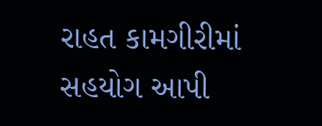રાહત કામગીરીમાં સહયોગ આપી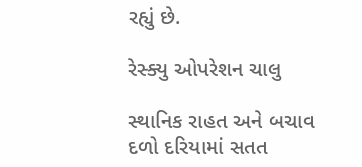રહ્યું છે.

રેસ્ક્યુ ઓપરેશન ચાલુ

સ્થાનિક રાહત અને બચાવ દળો દરિયામાં સતત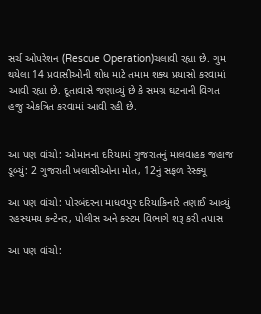સર્ચ ઓપરેશન (Rescue Operation)ચલાવી રહ્યા છે. ગુમ થયેલા 14 પ્રવાસીઓની શોધ માટે તમામ શક્ય પ્રયાસો કરવામાં આવી રહ્યા છે. દૂતાવાસે જણાવ્યું છે કે સમગ્ર ઘટનાની વિગત હજુ એકત્રિત કરવામાં આવી રહી છે.


આ પણ વાંચો: ઓમાનના દરિયામાં ગુજરાતનું માલવાહક જહાજ ડૂબ્યું: 2 ગુજરાતી ખલાસીઓના મોત, 12નું સફળ રેસ્ક્યૂ

આ પણ વાંચો: પોરબંદરના માધવપુર દરિયાકિનારે તણાઈ આવ્યું રહસ્યમય કન્ટેનર, પોલીસ અને કસ્ટમ વિભાગે શરૂ કરી તપાસ

આ પણ વાંચો: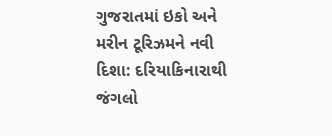ગુજરાતમાં ઇકો અને મરીન ટૂરિઝમને નવી દિશા: દરિયાકિનારાથી જંગલો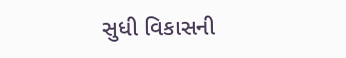સુધી વિકાસની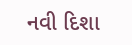નવી દિશા